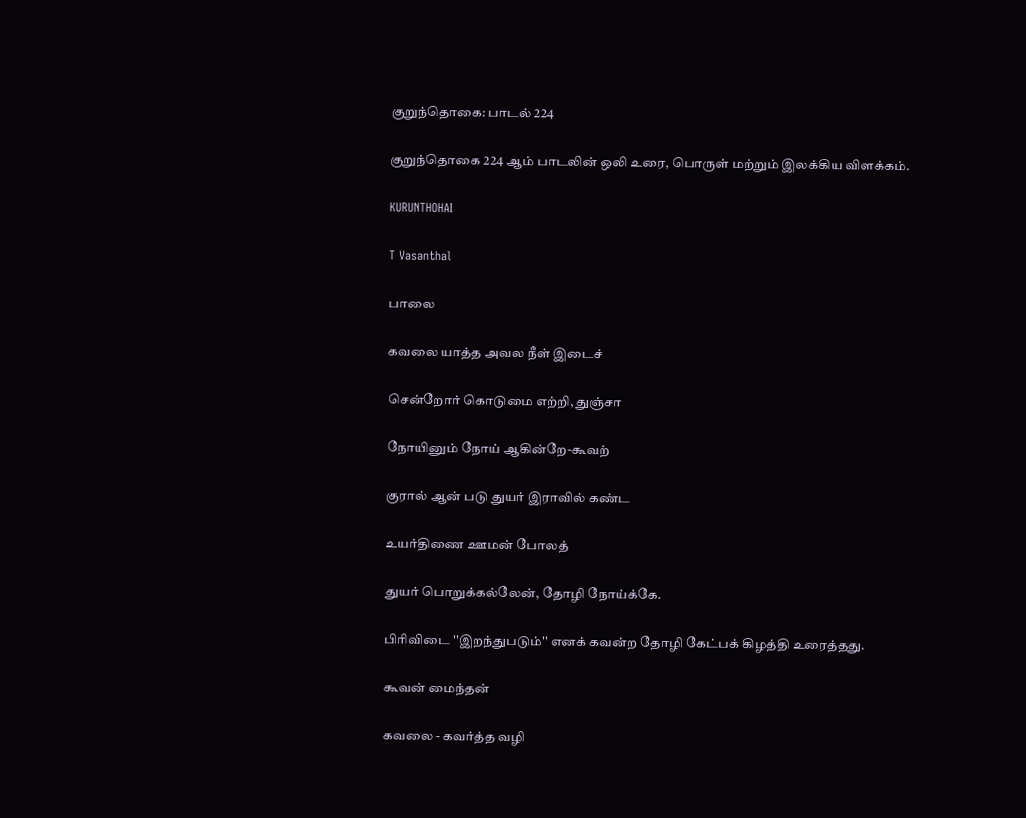குறுந்தொகை: பாடல் 224

குறுந்தொகை 224 ஆம் பாடலின் ஒலி உரை, பொருள் மற்றும் இலக்கிய விளக்கம்.

KURUNTHOHAI

T Vasanthal

பாலை

கவலை யாத்த அவல நீள் இடைச்

சென்றோர் கொடுமை எற்றி, துஞ்சா

நோயினும் நோய் ஆகின்றே-கூவற்

குரால் ஆன் படு துயர் இராவில் கண்ட

உயர்திணை ஊமன் போலத்

துயர் பொறுக்கல்லேன், தோழி நோய்க்கே.

பிரிவிடை ''இறந்துபடும்'' எனக் கவன்ற தோழி கேட்பக் கிழத்தி உரைத்தது.

கூவன் மைந்தன்

கவலை - கவர்த்த வழி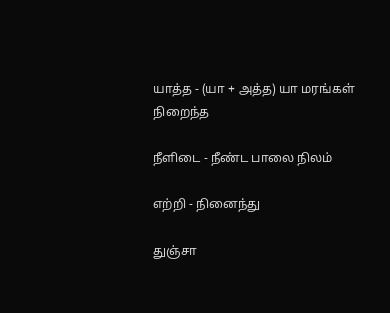யாத்த - (யா + அத்த) யா மரங்கள் நிறைந்த

நீளிடை - நீண்ட பாலை நிலம்

எற்றி - நினைந்து

துஞ்சா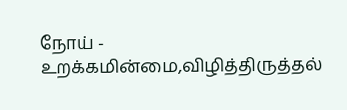நோய் - உறக்கமின்மை,விழித்திருத்தல்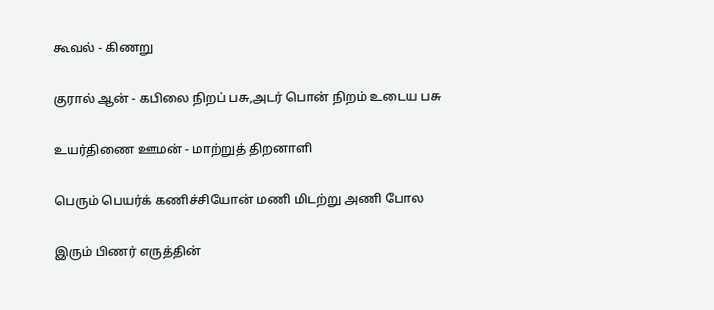கூவல் - கிணறு

குரால் ஆன் - கபிலை நிறப் பசு,அடர் பொன் நிறம் உடைய பசு

உயர்திணை ஊமன் - மாற்றுத் திறனாளி

பெரும் பெயர்க் கணிச்சியோன் மணி மிடற்று அணி போல

இரும் பிணர் எருத்தின்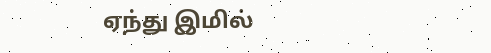ஏந்து இமில்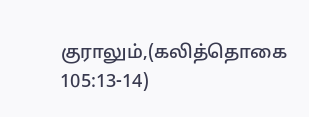குராலும்,(கலித்தொகை 105:13-14)